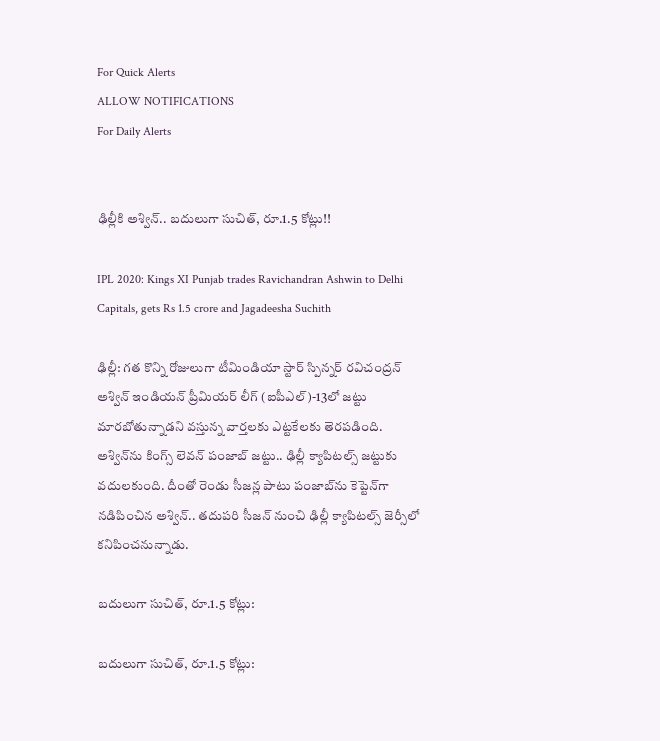For Quick Alerts
ALLOW NOTIFICATIONS
For Daily Alerts


ఢిల్లీకి అశ్విన్.. బదులుగా సుచిత్, రూ.1.5 కోట్లు!!

IPL 2020: Kings XI Punjab trades Ravichandran Ashwin to Delhi Capitals, gets Rs 1.5 crore and Jagadeesha Suchith

ఢిల్లీ: గత కొన్ని రోజులుగా టీమిండియా స్టార్ స్పిన్నర్ రవిచంద్రన్ అశ్విన్ ఇండియన్‌ ప్రీమియర్‌ లీగ్‌ (ఐపీఎల్‌)-13లో జట్టు మారబోతున్నాడని వస్తున్న వార్తలకు ఎట్టకేలకు తెరపడింది. అశ్విన్‌ను కింగ్స్ లెవన్ పంజాబ్ జట్టు.. ఢిల్లీ క్యాపిటల్స్‌ జట్టుకు వదులకుంది. దీంతో రెండు సీజన్ల పాటు పంజాబ్‌ను కెప్టెన్‌గా నడిపించిన అశ్విన్‌.. తదుపరి సీజన్‌ నుంచి ఢిల్లీ క్యాపిటల్స్‌ జెర్సీలో కనిపించనున్నాడు.

బదులుగా సుచిత్, రూ.1.5 కోట్లు:

బదులుగా సుచిత్, రూ.1.5 కోట్లు: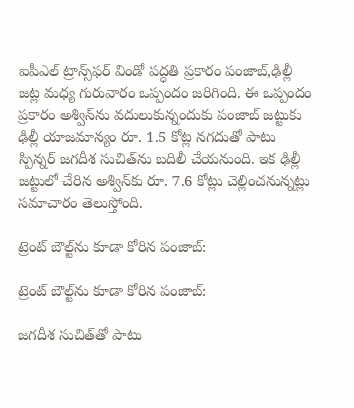ఐపీఎల్‌ ట్రాన్స్‌ఫర్‌ విండో పద్ధతి ప్రకారం పంజాబ్,ఢిల్లీ జట్ల మధ్య గురువారం ఒప్పందం జరిగింది. ఈ ఒప్పందం ప్రకారం అశ్విన్‌ను వదులుకున్నందుకు పంజాబ్‌ జట్టుకు ఢిల్లీ యాజమాన్యం రూ. 1.5 కోట్ల నగదుతో పాటు స్పిన్నర్‌ జగదీశ సుచిత్‌ను బదిలీ చేయనుంది. ఇక ఢిల్లీ జట్టులో చేరిన అశ్విన్‌కు రూ. 7.6 కోట్లు చెల్లించనున్నట్లు సమాచారం తెలుస్తోంది.

ట్రెంట్ బౌల్ట్‌ను కూడా కోరిన పంజాబ్:

ట్రెంట్ బౌల్ట్‌ను కూడా కోరిన పంజాబ్:

జగదీశ సుచిత్‌తో పాటు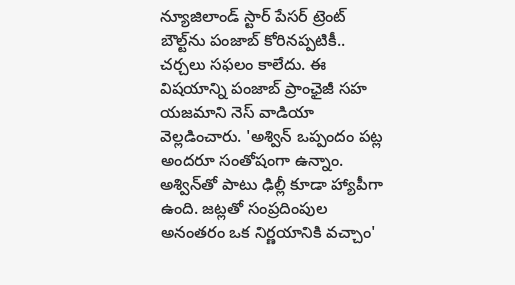న్యూజిలాండ్‌ స్టార్ పేసర్ ట్రెంట్ బౌల్ట్‌ను పంజాబ్‌ కోరినప్పటికీ.. చర్చలు సఫలం కాలేదు. ఈ విషయాన్ని పంజాబ్‌ ప్రాంఛైజీ సహ యజమాని నెస్‌ వాడియా వెల్లడించారు. 'అశ్విన్‌ ఒప్పందం పట్ల అందరూ సంతోషంగా ఉన్నాం. అశ్విన్‌తో పాటు ఢిల్లీ కూడా హ్యాపీగా ఉంది. జట్లతో సంప్రదింపుల అనంతరం ఒక నిర్ణయానికి వచ్చాం'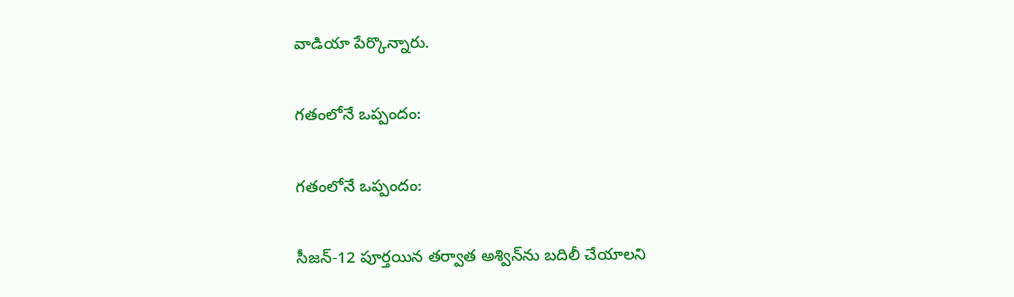వాడియా పేర్కొన్నారు.

గతంలోనే ఒప్పందం:

గతంలోనే ఒప్పందం:

సీజన్-12 పూర్తయిన తర్వాత అశ్విన్‌ను బదిలీ చేయాలని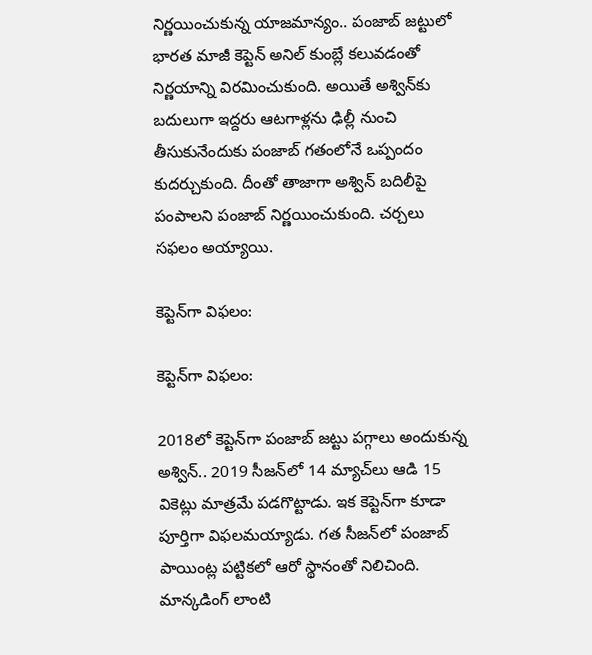నిర్ణయించుకున్న యాజమాన్యం.. పంజాబ్ జట్టులో భారత మాజీ కెప్టెన్ అనిల్ కుంబ్లే కలువడంతో నిర్ణయాన్ని విరమించుకుంది. అయితే అశ్విన్‌కు బదులుగా ఇద్దరు ఆటగాళ్లను ఢిల్లీ నుంచి తీసుకునేందుకు పంజాబ్ గతంలోనే ఒప్పందం కుదర్చుకుంది. దీంతో తాజాగా అశ్విన్ బదిలీపై పంపాలని పంజాబ్ నిర్ణయించుకుంది. చర్చలు సఫలం అయ్యాయి.

కెప్టెన్‌గా విఫలం:

కెప్టెన్‌గా విఫలం:

2018లో కెప్టెన్‌గా పంజాబ్ జట్టు పగ్గాలు అందుకున్న అశ్విన్.. 2019 సీజన్‌లో 14 మ్యాచ్‌లు ఆడి 15 వికెట్లు మాత్రమే పడగొట్టాడు. ఇక కెప్టెన్‌గా కూడా పూర్తిగా విఫలమయ్యాడు. గత సీజన్‌లో పంజాబ్ పాయింట్ల పట్టికలో ఆరో స్థానంతో నిలిచింది. మాన్కడింగ్ లాంటి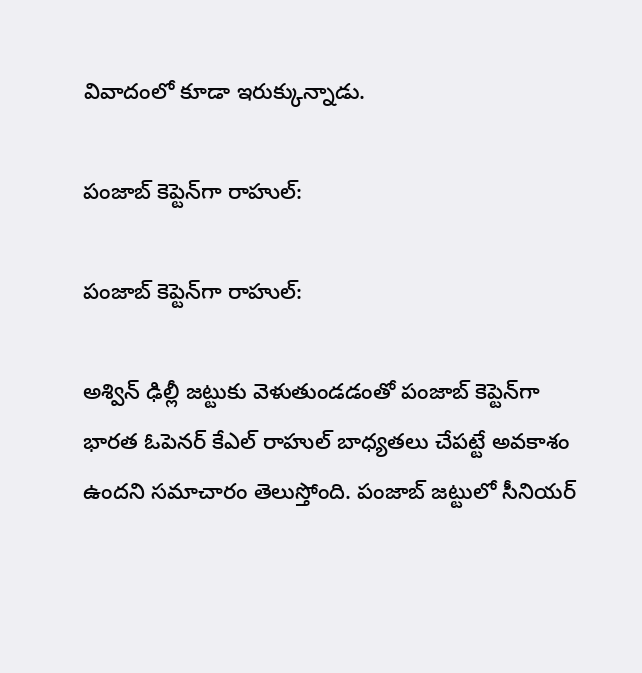వివాదంలో కూడా ఇరుక్కున్నాడు.

పంజాబ్ కెప్టెన్‌గా రాహుల్:

పంజాబ్ కెప్టెన్‌గా రాహుల్:

అశ్విన్ ఢిల్లీ జట్టుకు వెళుతుండడంతో పంజాబ్ కెప్టెన్‌గా భారత ఓపెనర్ కేఎల్ రాహుల్ బాధ్యతలు చేపట్టే అవకాశం ఉందని సమాచారం తెలుస్తోంది. పంజాబ్ జట్టులో సీనియర్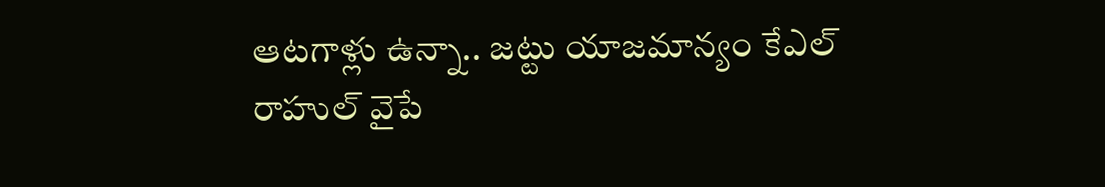ఆటగాళ్లు ఉన్నా.. జట్టు యాజమాన్యం కేఎల్ రాహుల్ వైపే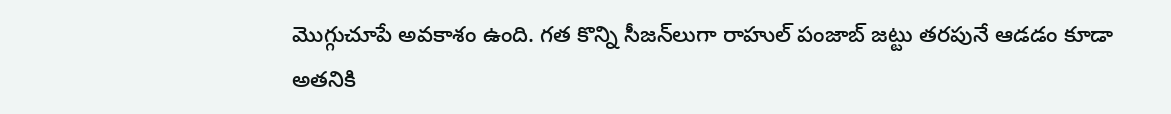మొగ్గుచూపే అవకాశం ఉంది. గత కొన్ని సీజన్‌లుగా రాహుల్ పంజాబ్ జట్టు తరపునే ఆడడం కూడా అతనికి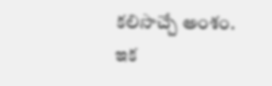కలిసొచ్చే అంశం. ఇక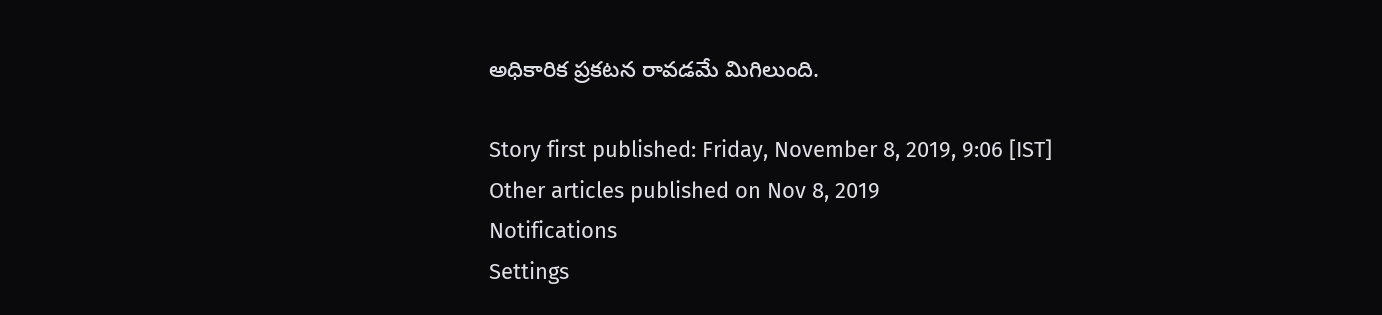అధికారిక ప్రకటన రావడమే మిగిలుంది.

Story first published: Friday, November 8, 2019, 9:06 [IST]
Other articles published on Nov 8, 2019
Notifications
Settings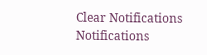Clear Notifications
Notifications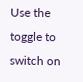Use the toggle to switch on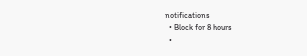notifications
  • Block for 8 hours
  •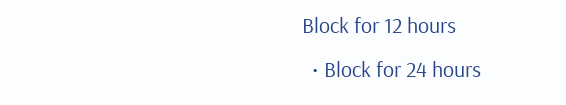Block for 12 hours
  • Block for 24 hours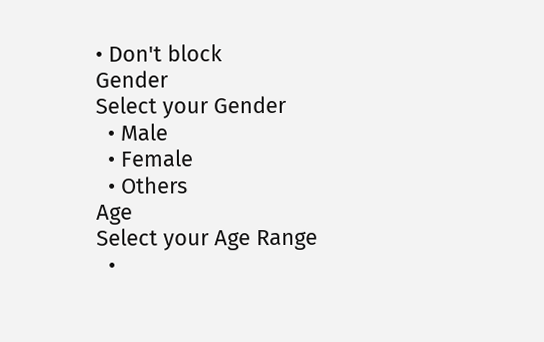• Don't block
Gender
Select your Gender
  • Male
  • Female
  • Others
Age
Select your Age Range
  •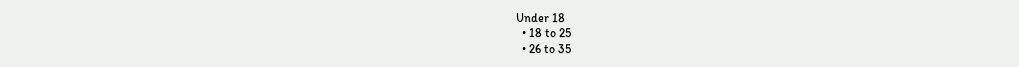Under 18
  • 18 to 25
  • 26 to 35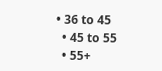• 36 to 45
  • 45 to 55
  • 55+